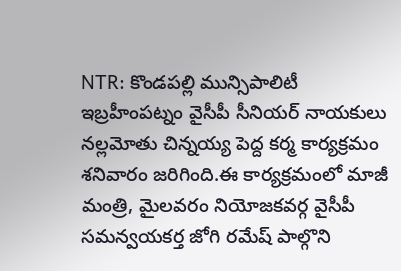NTR: కొండపల్లి మున్సిపాలిటీ ఇబ్రహీంపట్నం వైసీపీ సీనియర్ నాయకులు నల్లమోతు చిన్నయ్య పెద్ద కర్మ కార్యక్రమం శనివారం జరిగింది.ఈ కార్యక్రమంలో మాజీ మంత్రి, మైలవరం నియోజకవర్గ వైసీపీ సమన్వయకర్త జోగి రమేష్ పాల్గొని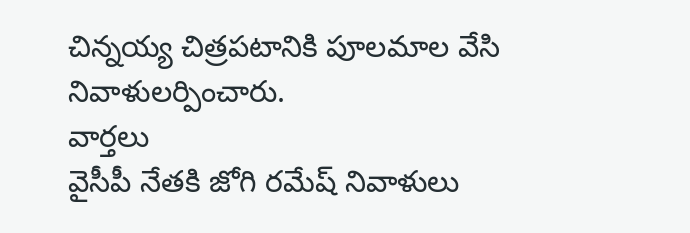చిన్నయ్య చిత్రపటానికి పూలమాల వేసి నివాళులర్పించారు.
వార్తలు
వైసీపీ నేతకి జోగి రమేష్ నివాళులు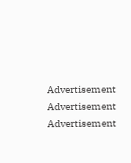Advertisement
Advertisement
Advertisement